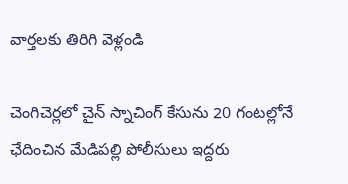వార్తలకు తిరిగి వెళ్లండి

చెంగిచెర్లలో చైన్ స్నాచింగ్ కేసును 20 గంటల్లోనే ఛేదించిన మేడిపల్లి పోలీసులు ఇద్దరు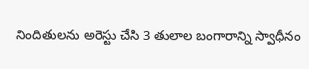నిందితులను అరెస్టు చేసి 3 తులాల బంగారాన్ని స్వాధీనం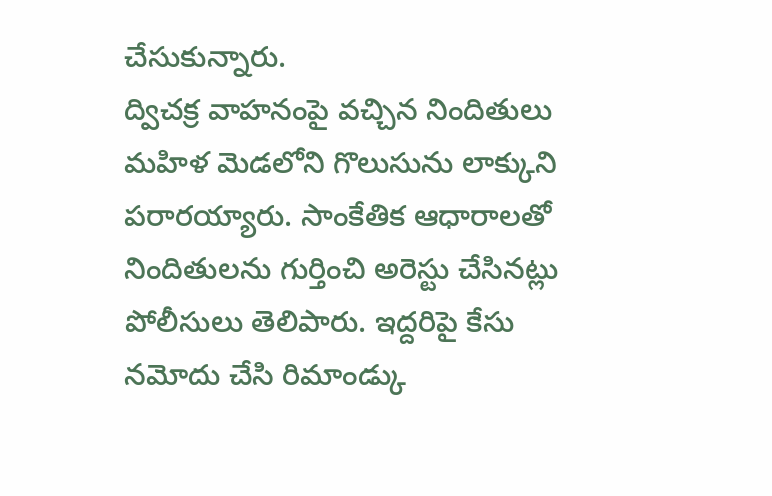చేసుకున్నారు.
ద్విచక్ర వాహనంపై వచ్చిన నిందితులు మహిళ మెడలోని గొలుసును లాక్కుని పరారయ్యారు. సాంకేతిక ఆధారాలతో నిందితులను గుర్తించి అరెస్టు చేసినట్లు పోలీసులు తెలిపారు. ఇద్దరిపై కేసు నమోదు చేసి రిమాండ్కు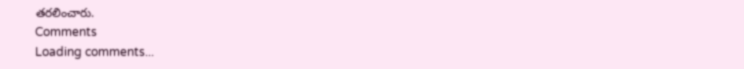తరలించారు.
Comments
Loading comments...